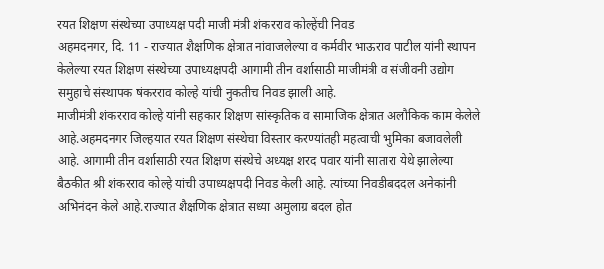रयत शिक्षण संस्थेच्या उपाध्यक्ष पदी माजी मंत्री शंकरराव कोल्हेंची निवड
अहमदनगर, दि. 11 - राज्यात शैक्षणिक क्षेत्रात नांवाजलेल्या व कर्मवीर भाऊराव पाटील यांनी स्थापन केलेल्या रयत शिक्षण संस्थेच्या उपाध्यक्षपदी आगामी तीन वर्शासाठी माजीमंत्री व संजीवनी उद्योग समुहाचे संस्थापक षंकरराव कोल्हे यांची नुकतीच निवड झाली आहे.
माजीमंत्री शंकरराव कोल्हे यांनी सहकार शिक्षण सांस्कृतिक व सामाजिक क्षेत्रात अलौकिक काम केलेले आहे.अहमदनगर जिल्हयात रयत शिक्षण संस्थेचा विस्तार करण्यांतही महत्वाची भुमिका बजावलेली आहे. आगामी तीन वर्शासाठी रयत शिक्षण संस्थेचे अध्यक्ष शरद पवार यांनी सातारा येथे झालेल्या बैठकीत श्री शंकरराव कोल्हे यांची उपाध्यक्षपदी निवड केली आहे. त्यांच्या निवडीबददल अनेकांनी अभिनंदन केले आहे.राज्यात शैक्षणिक क्षेत्रात सध्या अमुलाग्र बदल होत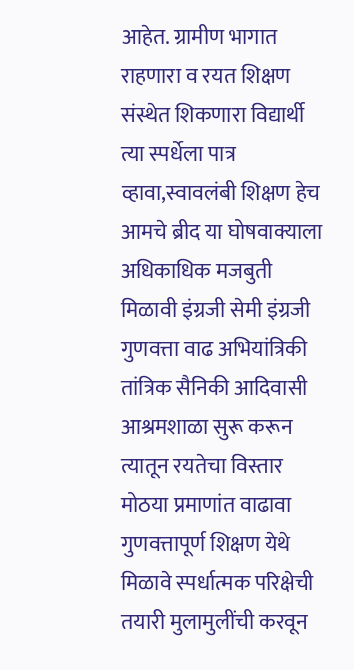आहेत. ग्रामीण भागात राहणारा व रयत शिक्षण संस्थेत शिकणारा विद्यार्थी त्या स्पर्धेला पात्र व्हावा,स्वावलंबी शिक्षण हेच आमचे ब्रीद या घोषवाक्याला अधिकाधिक मजबुती मिळावी इंग्रजी सेमी इंग्रजी गुणवत्ता वाढ अभियांत्रिकी तांत्रिक सैनिकी आदिवासी आश्रमशाळा सुरू करून त्यातून रयतेचा विस्तार मोठया प्रमाणांत वाढावा गुणवत्तापूर्ण शिक्षण येथे मिळावे स्पर्धात्मक परिक्षेची तयारी मुलामुलींची करवून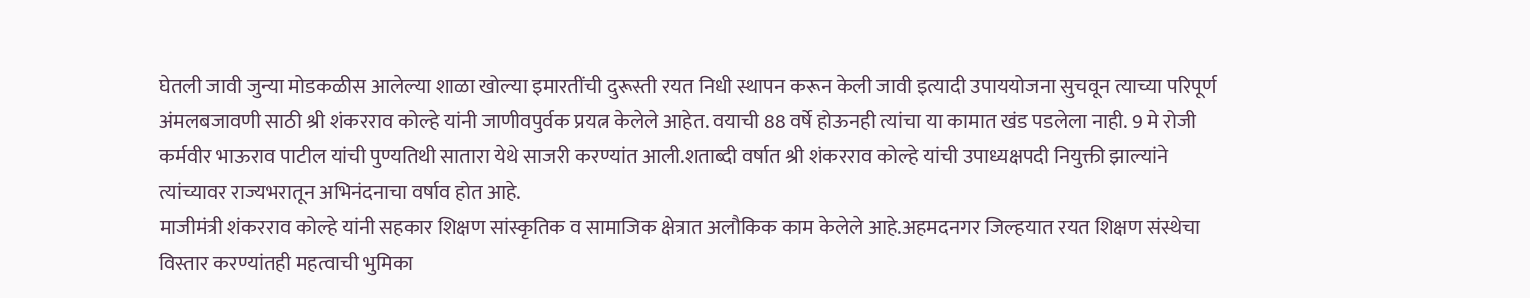घेतली जावी जुन्या मोडकळीस आलेल्या शाळा खोल्या इमारतींची दुरूस्ती रयत निधी स्थापन करून केली जावी इत्यादी उपाययोजना सुचवून त्याच्या परिपूर्ण अंमलबजावणी साठी श्री शंकरराव कोल्हे यांनी जाणीवपुर्वक प्रयत्न केलेले आहेत. वयाची 88 वर्षे होऊनही त्यांचा या कामात खंड पडलेला नाही. 9 मे रोजी कर्मवीर भाऊराव पाटील यांची पुण्यतिथी सातारा येथे साजरी करण्यांत आली.शताब्दी वर्षात श्री शंकरराव कोल्हे यांची उपाध्यक्षपदी नियुक्ती झाल्यांने त्यांच्यावर राज्यभरातून अभिनंदनाचा वर्षाव होत आहे.
माजीमंत्री शंकरराव कोल्हे यांनी सहकार शिक्षण सांस्कृतिक व सामाजिक क्षेत्रात अलौकिक काम केलेले आहे.अहमदनगर जिल्हयात रयत शिक्षण संस्थेचा विस्तार करण्यांतही महत्वाची भुमिका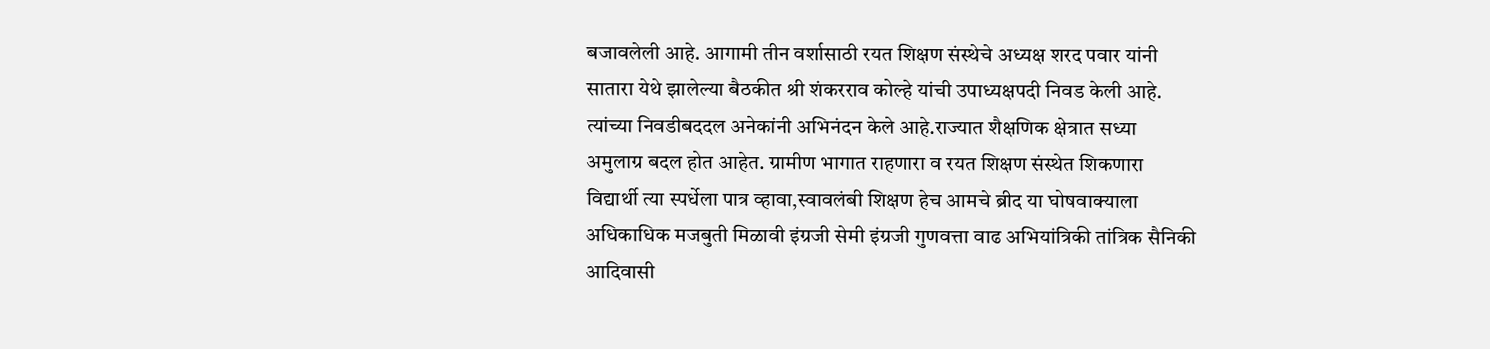बजावलेली आहे. आगामी तीन वर्शासाठी रयत शिक्षण संस्थेचे अध्यक्ष शरद पवार यांनी सातारा येथे झालेल्या बैठकीत श्री शंकरराव कोल्हे यांची उपाध्यक्षपदी निवड केली आहे. त्यांच्या निवडीबददल अनेकांनी अभिनंदन केले आहे.राज्यात शैक्षणिक क्षेत्रात सध्या अमुलाग्र बदल होत आहेत. ग्रामीण भागात राहणारा व रयत शिक्षण संस्थेत शिकणारा विद्यार्थी त्या स्पर्धेला पात्र व्हावा,स्वावलंबी शिक्षण हेच आमचे ब्रीद या घोषवाक्याला अधिकाधिक मजबुती मिळावी इंग्रजी सेमी इंग्रजी गुणवत्ता वाढ अभियांत्रिकी तांत्रिक सैनिकी आदिवासी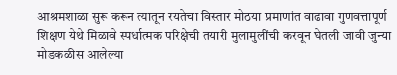आश्रमशाळा सुरू करून त्यातून रयतेचा विस्तार मोठया प्रमाणांत वाढावा गुणवत्तापूर्ण शिक्षण येथे मिळावे स्पर्धात्मक परिक्षेची तयारी मुलामुलींची करवून घेतली जावी जुन्या मोडकळीस आलेल्या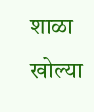शाळा खोल्या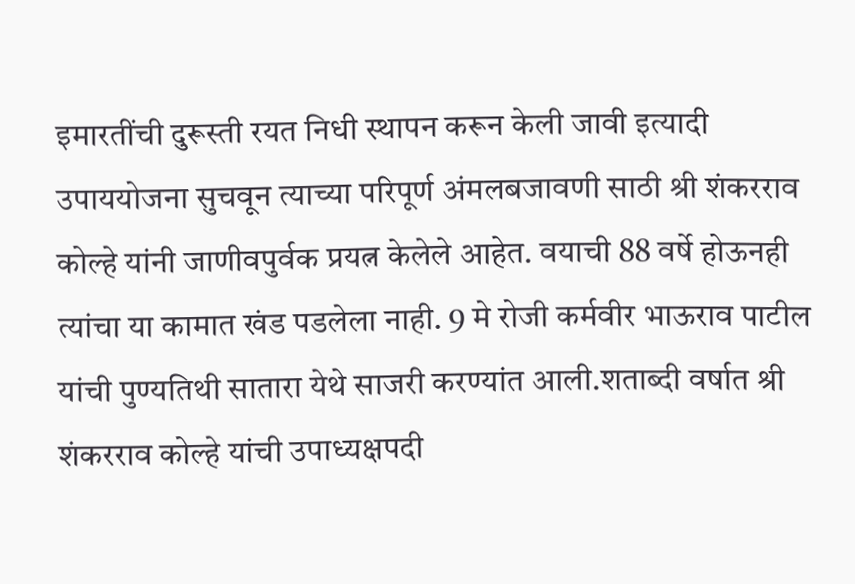इमारतींची दुरूस्ती रयत निधी स्थापन करून केली जावी इत्यादी उपाययोजना सुचवून त्याच्या परिपूर्ण अंमलबजावणी साठी श्री शंकरराव कोल्हे यांनी जाणीवपुर्वक प्रयत्न केलेले आहेत. वयाची 88 वर्षे होऊनही त्यांचा या कामात खंड पडलेला नाही. 9 मे रोजी कर्मवीर भाऊराव पाटील यांची पुण्यतिथी सातारा येथे साजरी करण्यांत आली.शताब्दी वर्षात श्री शंकरराव कोल्हे यांची उपाध्यक्षपदी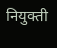नियुक्ती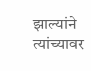झाल्यांने त्यांच्यावर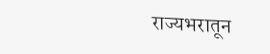राज्यभरातून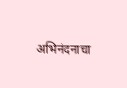अभिनंदनाचा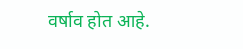वर्षाव होत आहे.